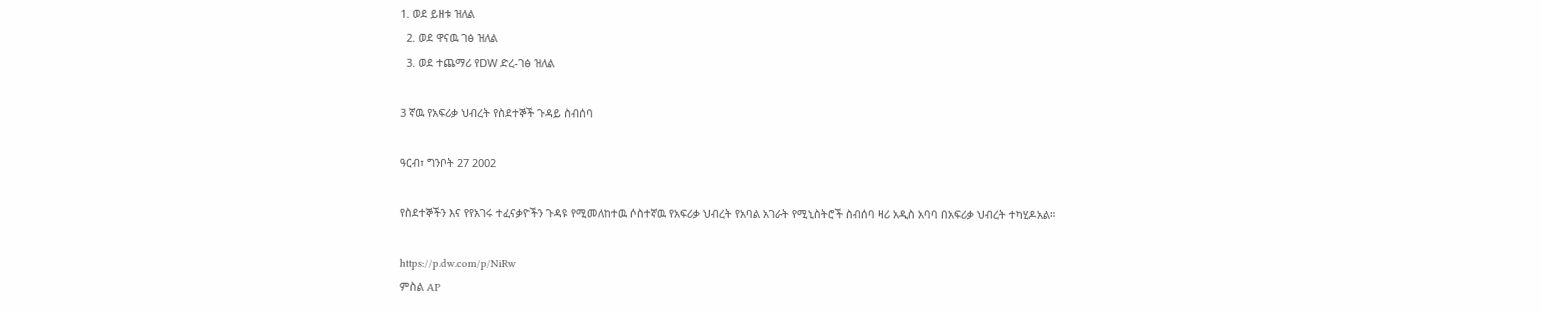1. ወደ ይዘቱ ዝለል
  2. ወደ ዋናዉ ገፅ ዝለል
  3. ወደ ተጨማሪ የDW ድረ-ገፅ ዝለል

3 ኛዉ የአፍሪቃ ህብረት የስደተኞች ጉዳይ ስብሰባ

ዓርብ፣ ግንቦት 27 2002

የስደተኞችን እና የየአገሩ ተፈናቃዮችን ጉዳዩ የሚመለከተዉ ሶስተኛዉ የአፍሪቃ ህብረት የአባል አገራት የሚኒስትሮች ስብሰባ ዛሪ አዲስ አባባ በአፍሪቃ ህብረት ተካሂዶአል።

https://p.dw.com/p/NiRw
ምስል AP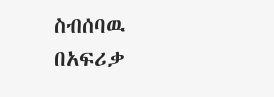ስብሰባዉ በአፍሪቃ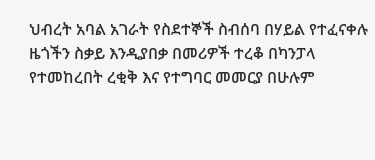ህብረት አባል አገራት የስደተኞች ስብሰባ በሃይል የተፈናቀሉ ዜጎችን ስቃይ እንዲያበቃ በመሪዎች ተረቆ በካንፓላ የተመከረበት ረቂቅ እና የተግባር መመርያ በሁሉም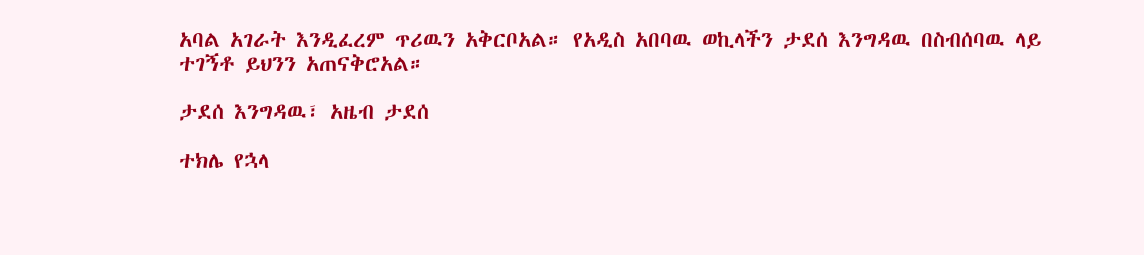አባል አገራት እንዲፈረም ጥሪዉን አቅርቦአል። የአዲስ አበባዉ ወኪላችን ታደሰ እንግዳዉ በስብሰባዉ ላይ ተገኝቶ ይህንን አጠናቅሮአል።

ታደሰ እንግዳዉ፣ አዜብ ታደሰ

ተክሌ የኋላ